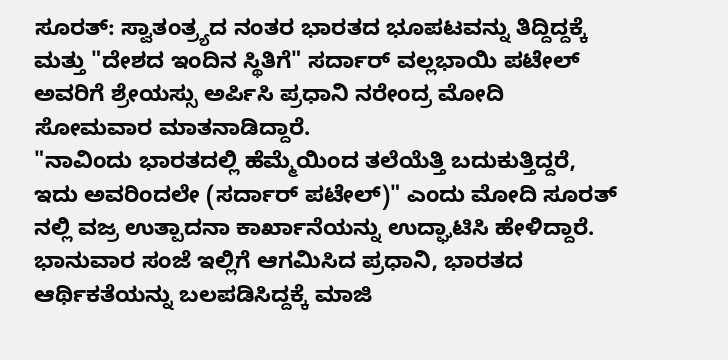ಸೂರತ್: ಸ್ವಾತಂತ್ರ್ಯದ ನಂತರ ಭಾರತದ ಭೂಪಟವನ್ನು ತಿದ್ದಿದ್ದಕ್ಕೆ ಮತ್ತು "ದೇಶದ ಇಂದಿನ ಸ್ಥಿತಿಗೆ" ಸರ್ದಾರ್ ವಲ್ಲಭಾಯಿ ಪಟೇಲ್ ಅವರಿಗೆ ಶ್ರೇಯಸ್ಸು ಅರ್ಪಿಸಿ ಪ್ರಧಾನಿ ನರೇಂದ್ರ ಮೋದಿ ಸೋಮವಾರ ಮಾತನಾಡಿದ್ದಾರೆ.
"ನಾವಿಂದು ಭಾರತದಲ್ಲಿ ಹೆಮ್ಮೆಯಿಂದ ತಲೆಯೆತ್ತಿ ಬದುಕುತ್ತಿದ್ದರೆ, ಇದು ಅವರಿಂದಲೇ (ಸರ್ದಾರ್ ಪಟೇಲ್)" ಎಂದು ಮೋದಿ ಸೂರತ್ ನಲ್ಲಿ ವಜ್ರ ಉತ್ಪಾದನಾ ಕಾರ್ಖಾನೆಯನ್ನು ಉದ್ಘಾಟಿಸಿ ಹೇಳಿದ್ದಾರೆ.
ಭಾನುವಾರ ಸಂಜೆ ಇಲ್ಲಿಗೆ ಆಗಮಿಸಿದ ಪ್ರಧಾನಿ, ಭಾರತದ ಆರ್ಥಿಕತೆಯನ್ನು ಬಲಪಡಿಸಿದ್ದಕ್ಕೆ ಮಾಜಿ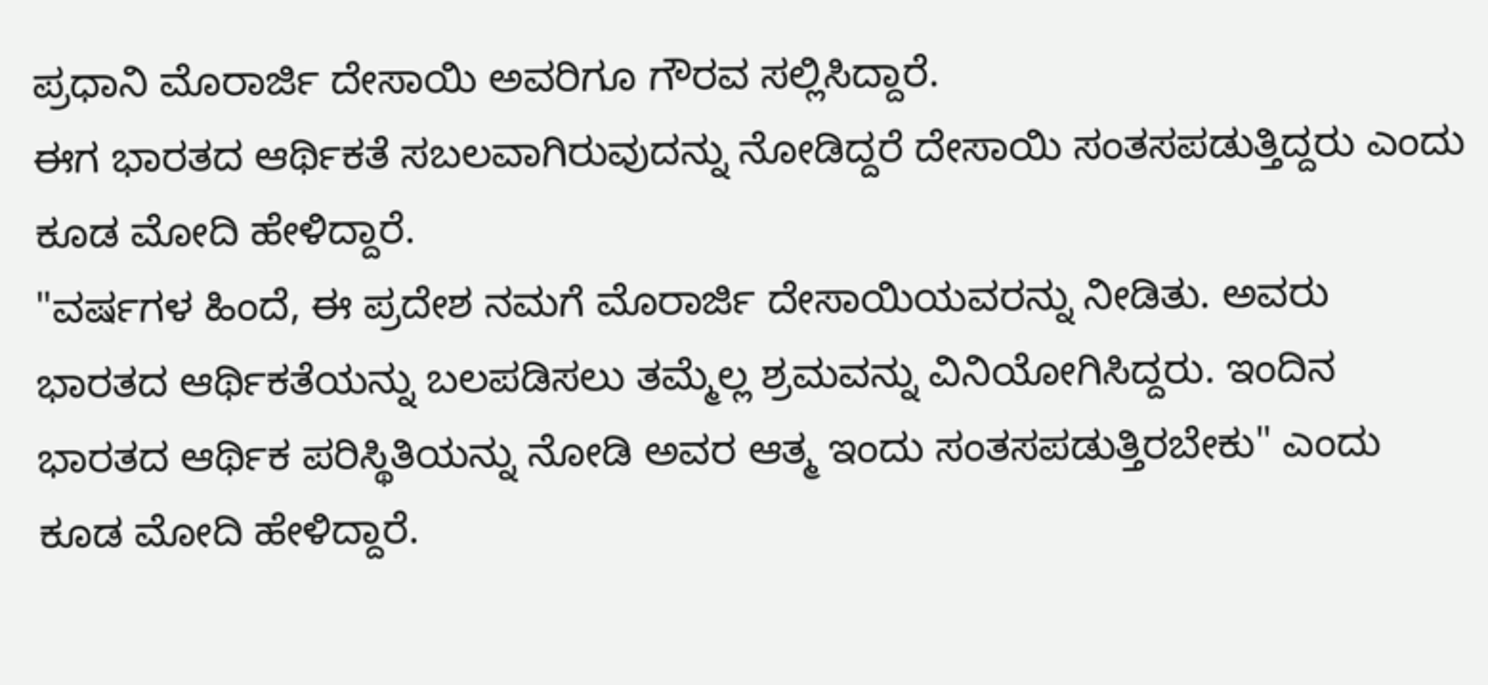ಪ್ರಧಾನಿ ಮೊರಾರ್ಜಿ ದೇಸಾಯಿ ಅವರಿಗೂ ಗೌರವ ಸಲ್ಲಿಸಿದ್ದಾರೆ.
ಈಗ ಭಾರತದ ಆರ್ಥಿಕತೆ ಸಬಲವಾಗಿರುವುದನ್ನು ನೋಡಿದ್ದರೆ ದೇಸಾಯಿ ಸಂತಸಪಡುತ್ತಿದ್ದರು ಎಂದು ಕೂಡ ಮೋದಿ ಹೇಳಿದ್ದಾರೆ.
"ವರ್ಷಗಳ ಹಿಂದೆ, ಈ ಪ್ರದೇಶ ನಮಗೆ ಮೊರಾರ್ಜಿ ದೇಸಾಯಿಯವರನ್ನು ನೀಡಿತು. ಅವರು ಭಾರತದ ಆರ್ಥಿಕತೆಯನ್ನು ಬಲಪಡಿಸಲು ತಮ್ಮೆಲ್ಲ ಶ್ರಮವನ್ನು ವಿನಿಯೋಗಿಸಿದ್ದರು. ಇಂದಿನ ಭಾರತದ ಆರ್ಥಿಕ ಪರಿಸ್ಥಿತಿಯನ್ನು ನೋಡಿ ಅವರ ಆತ್ಮ ಇಂದು ಸಂತಸಪಡುತ್ತಿರಬೇಕು" ಎಂದು ಕೂಡ ಮೋದಿ ಹೇಳಿದ್ದಾರೆ.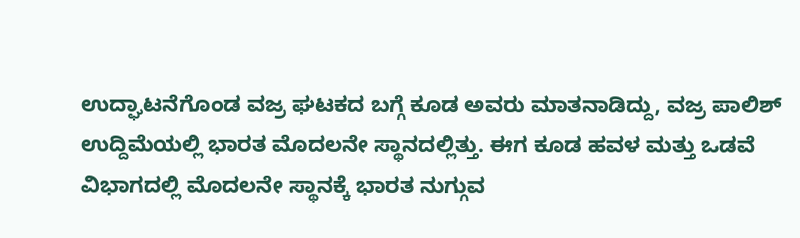ಉದ್ಘಾಟನೆಗೊಂಡ ವಜ್ರ ಘಟಕದ ಬಗ್ಗೆ ಕೂಡ ಅವರು ಮಾತನಾಡಿದ್ದು, ವಜ್ರ ಪಾಲಿಶ್ ಉದ್ದಿಮೆಯಲ್ಲಿ ಭಾರತ ಮೊದಲನೇ ಸ್ಥಾನದಲ್ಲಿತ್ತು. ಈಗ ಕೂಡ ಹವಳ ಮತ್ತು ಒಡವೆ ವಿಭಾಗದಲ್ಲಿ ಮೊದಲನೇ ಸ್ಥಾನಕ್ಕೆ ಭಾರತ ನುಗ್ಗುವ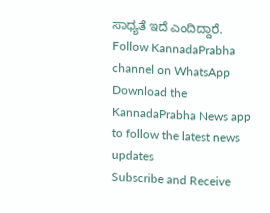ಸಾಧ್ಯತೆ ಇದೆ ಎಂದಿದ್ದಾರೆ.
Follow KannadaPrabha channel on WhatsApp
Download the KannadaPrabha News app to follow the latest news updates
Subscribe and Receive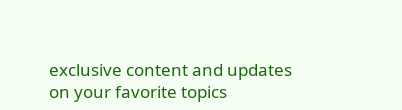exclusive content and updates on your favorite topics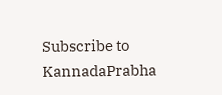Subscribe to KannadaPrabha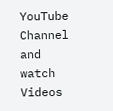YouTube Channel and watch Videos